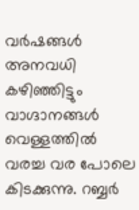വർഷങ്ങൾ അനവധി കഴിഞ്ഞിട്ടും വാഗ്ദാനങ്ങൾ വെള്ളത്തിൽ വരച്ച വര പോലെ കിടക്കുന്നു. റബ്ബർ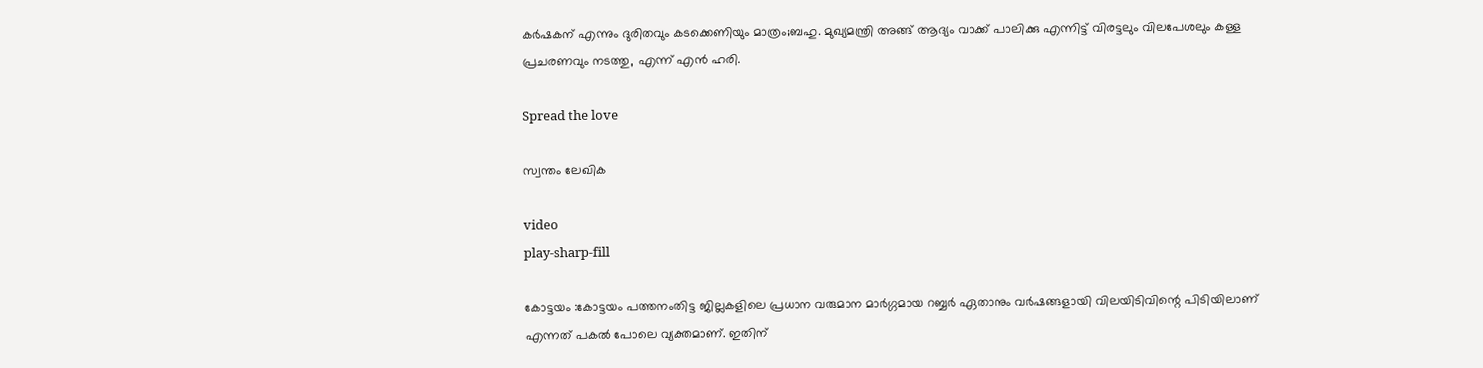കർഷകന് എന്നും ദുരിതവും കടക്കെണിയും മാത്രം;ബഹു. മുഖ്യമന്ത്രി അങ്ങ് ആദ്യം വാക്ക് പാലിക്കു എന്നിട്ട് വിരട്ടലും വിലപേശലും കള്ള പ്രചരണവും നടത്തു, എന്ന് എൻ ഹരി.

Spread the love

സ്വന്തം ലേഖിക

video
play-sharp-fill

കോട്ടയം :കോട്ടയം പത്തനംതിട്ട ജില്ലകളിലെ പ്രധാന വരുമാന മാർഗ്ഗമായ റബ്ബർ ഏതാനും വർഷങ്ങളായി വിലയിടിവിന്റെ പിടിയിലാണ് എന്നത് പകൽ പോലെ വ്യക്തമാണ്. ഇതിന്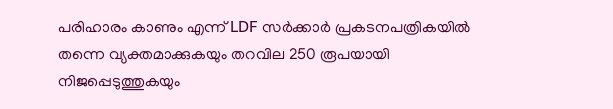പരിഹാരം കാണും എന്ന് LDF സർക്കാർ പ്രകടനപത്രികയിൽ തന്നെ വ്യക്തമാക്കുകയും തറവില 250 രൂപയായി നിജപ്പെടുത്തുകയും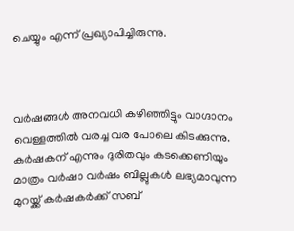ചെയ്യും എന്ന് പ്രഖ്യാപിച്ചിരുന്നു.



വർഷങ്ങൾ അനവധി കഴിഞ്ഞിട്ടും വാഗ്ദാനം വെള്ളത്തിൽ വരച്ച വര പോലെ കിടക്കുന്നു. കർഷകന് എന്നും ദുരിതവും കടക്കെണിയും മാത്രം വർഷാ വർഷം ബില്ലുകൾ ലഭ്യമാവുന്ന മുറയ്ക്ക് കർഷകർക്ക് സബ്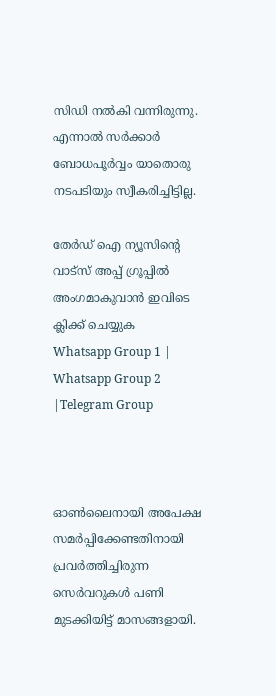സിഡി നൽകി വന്നിരുന്നു. എന്നാൽ സർക്കാർ ബോധപൂർവ്വം യാതൊരു നടപടിയും സ്വീകരിച്ചിട്ടില്ല.

തേർഡ് ഐ ന്യൂസിന്റെ വാട്സ് അപ്പ് ഗ്രൂപ്പിൽ അംഗമാകുവാൻ ഇവിടെ ക്ലിക്ക് ചെയ്യുക
Whatsapp Group 1 | Whatsapp Group 2 |Telegram Group



ഓൺലൈനായി അപേക്ഷ സമർപ്പിക്കേണ്ടതിനായി പ്രവർത്തിച്ചിരുന്ന സെർവറുകൾ പണി മുടക്കിയിട്ട് മാസങ്ങളായി.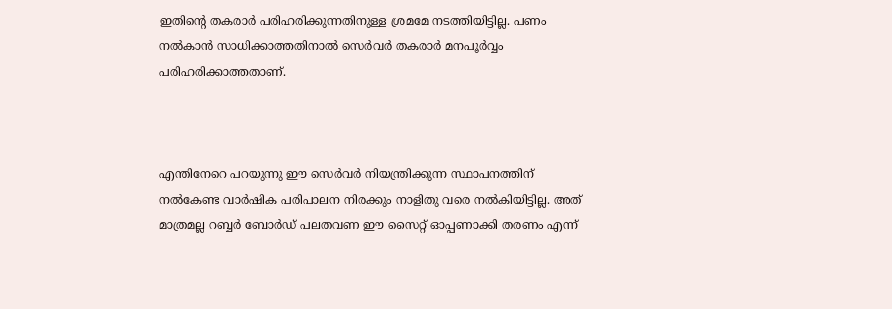ഇതിന്റെ തകരാർ പരിഹരിക്കുന്നതിനുള്ള ശ്രമമേ നടത്തിയിട്ടില്ല. പണം നൽകാൻ സാധിക്കാത്തതിനാൽ സെർവർ തകരാർ മനപൂർവ്വം പരിഹരിക്കാത്തതാണ്.



എന്തിനേറെ പറയുന്നു ഈ സെർവർ നിയന്ത്രിക്കുന്ന സ്ഥാപനത്തിന് നൽകേണ്ട വാർഷിക പരിപാലന നിരക്കും നാളിതു വരെ നൽകിയിട്ടില്ല. അത് മാത്രമല്ല റബ്ബർ ബോർഡ് പലതവണ ഈ സൈറ്റ് ഓപ്പണാക്കി തരണം എന്ന്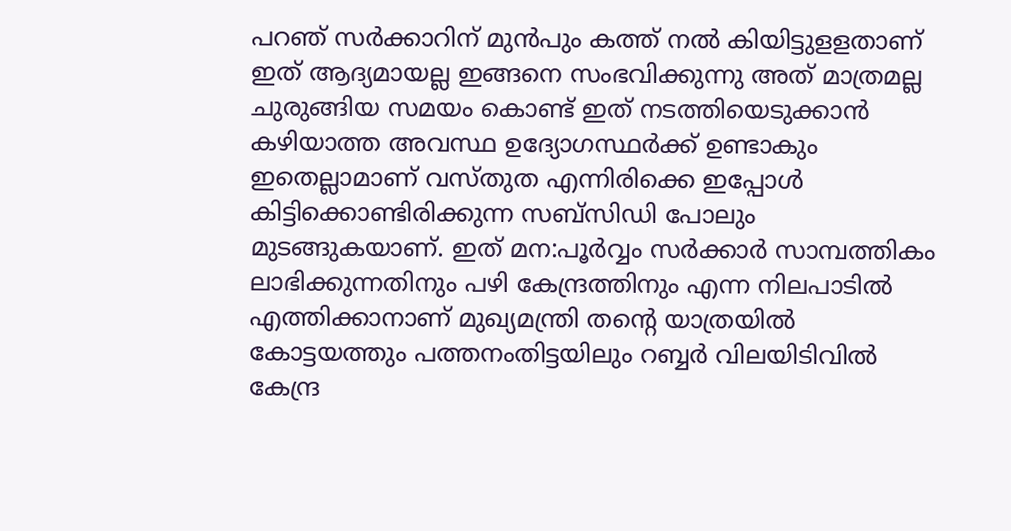പറഞ് സർക്കാറിന് മുൻപും കത്ത് നൽ കിയിട്ടുളളതാണ് ഇത് ആദ്യമായല്ല ഇങ്ങനെ സംഭവിക്കുന്നു അത് മാത്രമല്ല ചുരുങ്ങിയ സമയം കൊണ്ട് ഇത് നടത്തിയെടുക്കാൻ കഴിയാത്ത അവസ്ഥ ഉദ്യോഗസ്ഥർക്ക് ഉണ്ടാകും ഇതെല്ലാമാണ് വസ്തുത എന്നിരിക്കെ ഇപ്പോൾ കിട്ടിക്കൊണ്ടിരിക്കുന്ന സബ്സിഡി പോലും മുടങ്ങുകയാണ്. ഇത് മന:പൂർവ്വം സർക്കാർ സാമ്പത്തികം ലാഭിക്കുന്നതിനും പഴി കേന്ദ്രത്തിനും എന്ന നിലപാടിൽ എത്തിക്കാനാണ് മുഖ്യമന്ത്രി തന്റെ യാത്രയിൽ കോട്ടയത്തും പത്തനംതിട്ടയിലും റബ്ബർ വിലയിടിവിൽ കേന്ദ്ര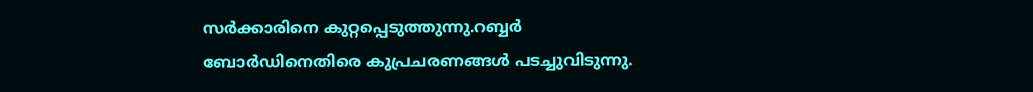സർക്കാരിനെ കുറ്റപ്പെടുത്തുന്നു.റബ്ബർ ബോർഡിനെതിരെ കുപ്രചരണങ്ങൾ പടച്ചുവിടുന്നു.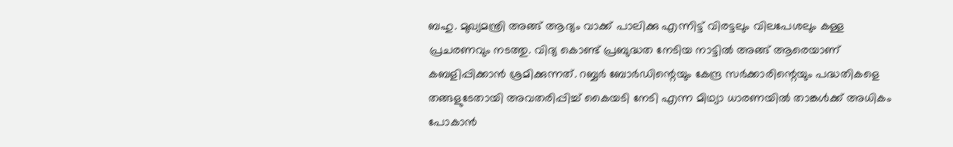ബഹു. മുഖ്യമന്ത്രി അങ്ങ് ആദ്യം വാക്ക് പാലിക്കു എന്നിട്ട് വിരട്ടലും വിലപേശലും കള്ള പ്രചരണവും നടത്തു. വിദ്യ കൊണ്ട് പ്രബുദ്ധത നേടിയ നാട്ടിൽ അങ്ങ് ആരെയാണ് കബളിപ്പിക്കാൻ ശ്രമിക്കുന്നത്. റബ്ബർ ബോർഡിന്റെയും കേന്ദ്ര സർക്കാരിന്റെയും പദ്ധതികളെ തങ്ങളുടേതായി അവതരിപ്പിച്ച് കൈയടി നേടി എന്ന മിഥ്യാ ധാരണയിൽ താങ്കൾക്ക് അധികം പോകാൻ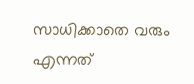സാധിക്കാതെ വരും എന്നത്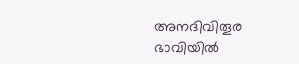അനദിവിതൂര ഭാവിയിൽ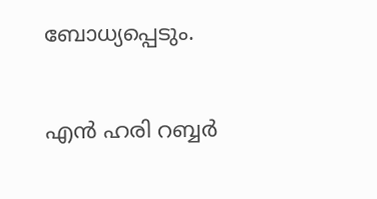ബോധ്യപ്പെടും.

എൻ ഹരി റബ്ബർ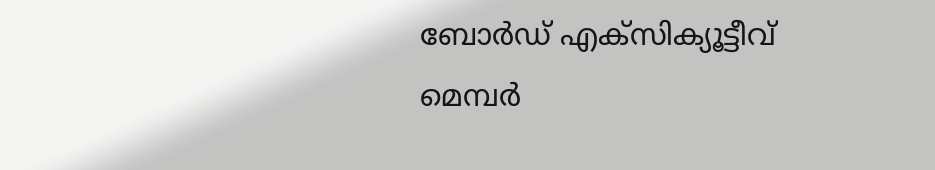ബോർഡ് എക്സിക്യൂട്ടീവ് മെമ്പർ